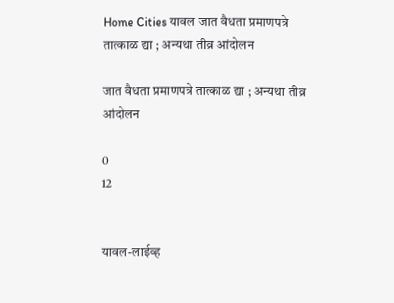Home Cities यावल जात वैधता प्रमाणपत्रे तात्काळ द्या ; अन्यथा तीव्र आंदोलन

जात वैधता प्रमाणपत्रे तात्काळ द्या ; अन्यथा तीव्र आंदोलन

0
12


यावल-लाईव्ह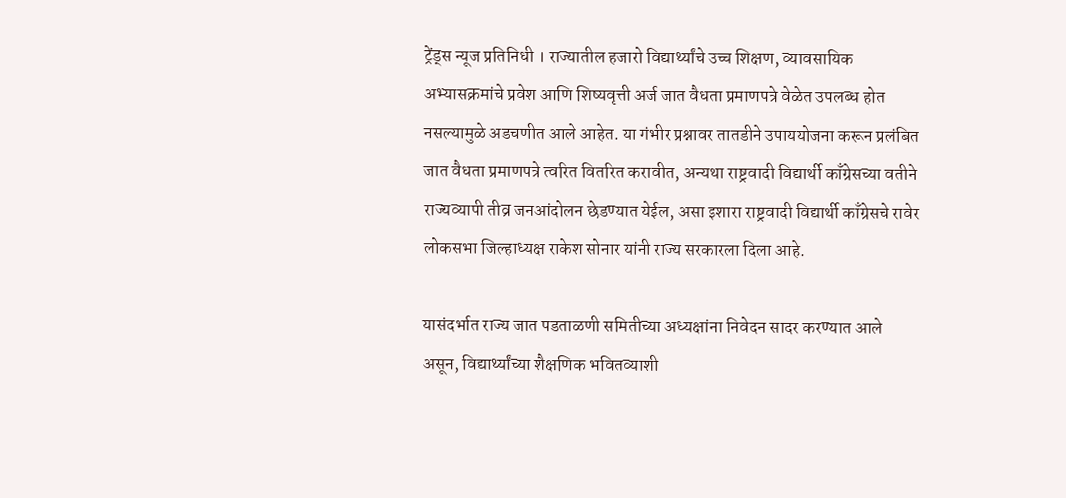ट्रेंड्स न्यूज प्रतिनिधी । राज्यातील हजारो विद्यार्थ्यांचे उच्च शिक्षण, व्यावसायिक अभ्यासक्रमांचे प्रवेश आणि शिष्यवृत्ती अर्ज जात वैधता प्रमाणपत्रे वेळेत उपलब्ध होत नसल्यामुळे अडचणीत आले आहेत. या गंभीर प्रश्नावर तातडीने उपाययोजना करून प्रलंबित जात वैधता प्रमाणपत्रे त्वरित वितरित करावीत, अन्यथा राष्ट्रवादी विद्यार्थी काँग्रेसच्या वतीने राज्यव्यापी तीव्र जनआंदोलन छेडण्यात येईल, असा इशारा राष्ट्रवादी विद्यार्थी काँग्रेसचे रावेर लोकसभा जिल्हाध्यक्ष राकेश सोनार यांनी राज्य सरकारला दिला आहे.

यासंदर्भात राज्य जात पडताळणी समितीच्या अध्यक्षांना निवेदन सादर करण्यात आले असून, विद्यार्थ्यांच्या शैक्षणिक भवितव्याशी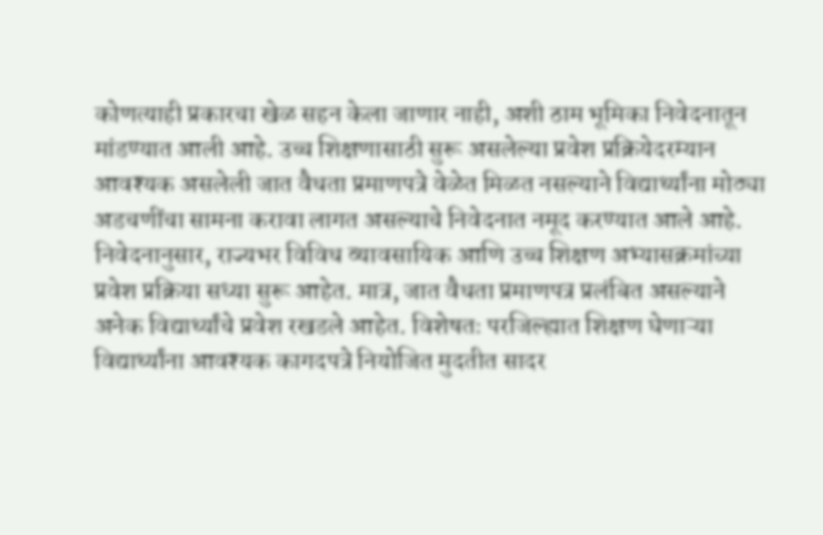कोणत्याही प्रकारचा खेळ सहन केला जाणार नाही, अशी ठाम भूमिका निवेदनातून मांडण्यात आली आहे. उच्च शिक्षणासाठी सुरू असलेल्या प्रवेश प्रक्रियेदरम्यान आवश्यक असलेली जात वैधता प्रमाणपत्रे वेळेत मिळत नसल्याने विद्यार्थ्यांना मोठ्या अडचणींचा सामना करावा लागत असल्याचे निवेदनात नमूद करण्यात आले आहे. निवेदनानुसार, राज्यभर विविध व्यावसायिक आणि उच्च शिक्षण अभ्यासक्रमांच्या प्रवेश प्रक्रिया सध्या सुरू आहेत. मात्र, जात वैधता प्रमाणपत्र प्रलंबित असल्याने अनेक विद्यार्थ्यांचे प्रवेश रखडले आहेत. विशेषतः परजिल्ह्यात शिक्षण घेणाऱ्या विद्यार्थ्यांना आवश्यक कागदपत्रे नियोजित मुदतीत सादर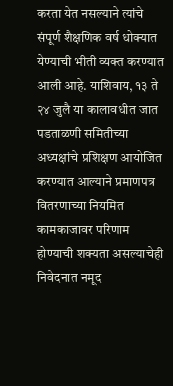करता येत नसल्याने त्यांचे संपूर्ण शैक्षणिक वर्ष धोक्यात येण्याची भीती व्यक्त करण्यात आली आहे. याशिवाय, १३ ते २४ जुलै या कालावधीत जात पडताळणी समितीच्या अध्यक्षांचे प्रशिक्षण आयोजित करण्यात आल्याने प्रमाणपत्र वितरणाच्या नियमित कामकाजावर परिणाम होण्याची शक्यता असल्याचेही निवेदनात नमूद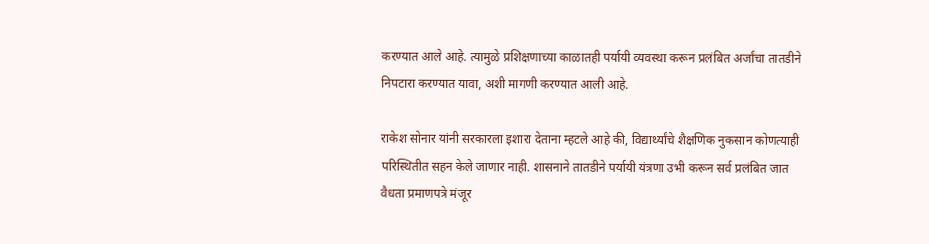करण्यात आले आहे. त्यामुळे प्रशिक्षणाच्या काळातही पर्यायी व्यवस्था करून प्रलंबित अर्जांचा तातडीने निपटारा करण्यात यावा, अशी मागणी करण्यात आली आहे.

राकेश सोनार यांनी सरकारला इशारा देताना म्हटले आहे की, विद्यार्थ्यांचे शैक्षणिक नुकसान कोणत्याही परिस्थितीत सहन केले जाणार नाही. शासनाने तातडीने पर्यायी यंत्रणा उभी करून सर्व प्रलंबित जात वैधता प्रमाणपत्रे मंजूर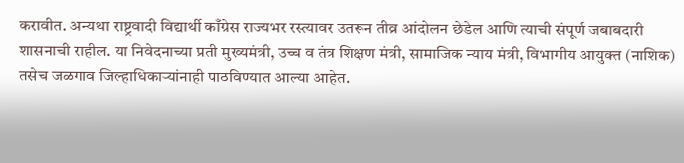करावीत. अन्यथा राष्ट्रवादी विद्यार्थी काँग्रेस राज्यभर रस्त्यावर उतरून तीव्र आंदोलन छेडेल आणि त्याची संपूर्ण जबाबदारी शासनाची राहील. या निवेदनाच्या प्रती मुख्यमंत्री, उच्च व तंत्र शिक्षण मंत्री, सामाजिक न्याय मंत्री, विभागीय आयुक्त (नाशिक) तसेच जळगाव जिल्हाधिकाऱ्यांनाही पाठविण्यात आल्या आहेत.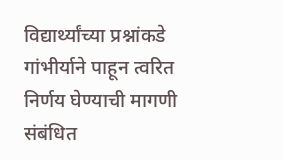विद्यार्थ्यांच्या प्रश्नांकडे गांभीर्याने पाहून त्वरित निर्णय घेण्याची मागणी संबंधित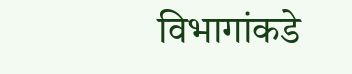विभागांकडे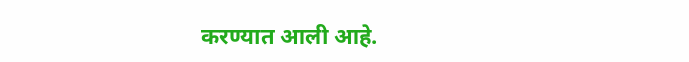करण्यात आली आहे.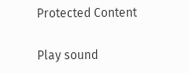Protected Content

Play sound